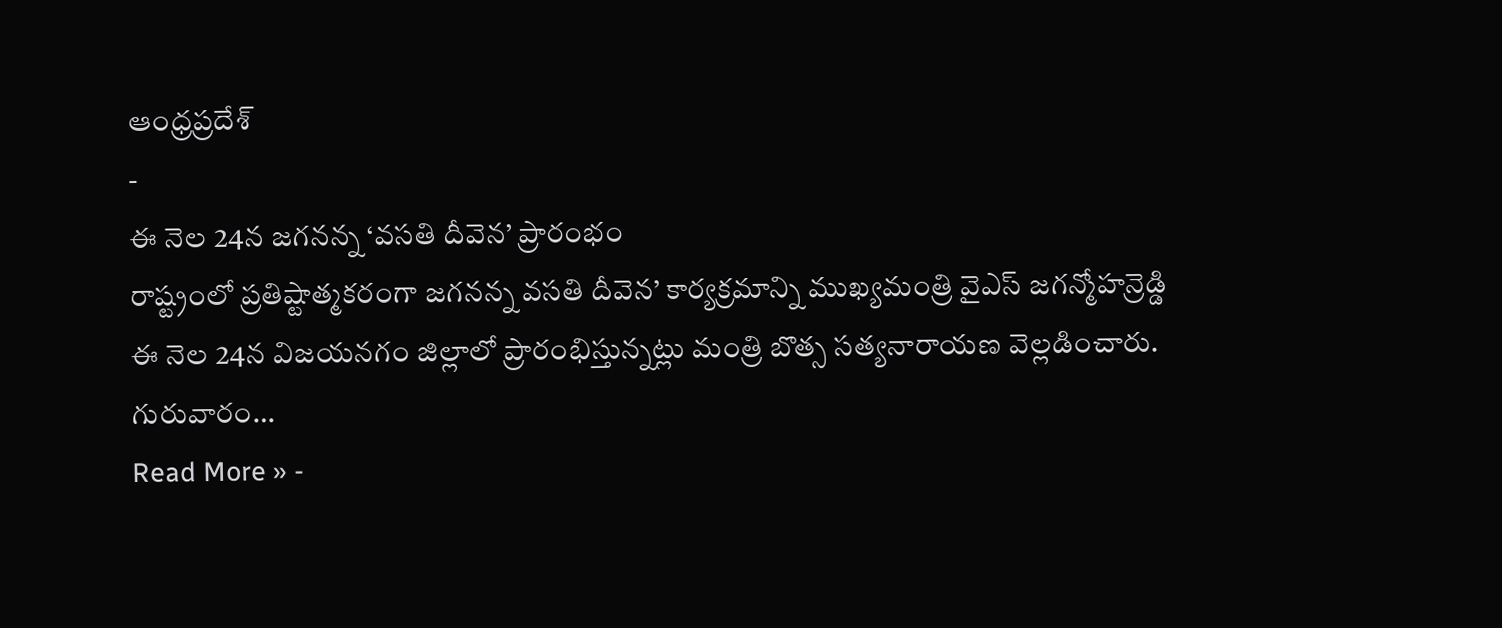ఆంధ్రప్రదేశ్
-
ఈ నెల 24న జగనన్న ‘వసతి దీవెన’ ప్రారంభం
రాష్ట్రంలో ప్రతిష్టాత్మకరంగా జగనన్న వసతి దీవెన’ కార్యక్రమాన్ని ముఖ్యమంత్రి వైఎస్ జగన్మోహన్రెడ్డి ఈ నెల 24న విజయనగం జిల్లాలో ప్రారంభిస్తున్నట్లు మంత్రి బొత్స సత్యనారాయణ వెల్లడించారు. గురువారం…
Read More » -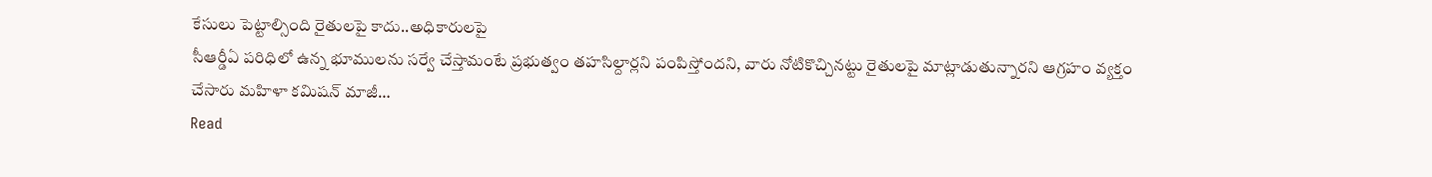కేసులు పెట్టాల్సింది రైతులపై కాదు..అధికారులపై
సీఆర్డీఏ పరిధిలో ఉన్న భూములను సర్వే చేస్తామంటే ప్రభుత్వం తహసిల్దార్లని పంపిస్తోందని, వారు నోటికొచ్చినట్టు రైతులపై మాట్లాడుతున్నారని ఆగ్రహం వ్యక్తం చేసారు మహిళా కమిషన్ మాజీ…
Read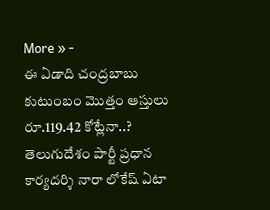More » -
ఈ ఏడాది చంద్రబాబు కుటుంబం మొత్తం ఆస్తులు రూ.119.42 కోట్లేనా..?
తెలుగుదేశం పార్టీ ప్రధాన కార్యదర్శి నారా లోకేష్ ఏటా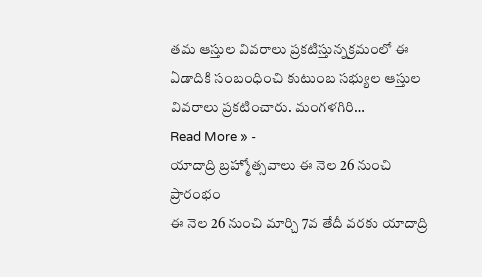తమ ఆస్తుల వివరాలు ప్రకటిస్తున్నక్రమంలో ఈ ఏడాదికి సంబంధించి కుటుంబ సభ్యుల ఆస్తుల వివరాలు ప్రకటించారు. మంగళగిరి…
Read More » -
యాదాద్రి బ్రహ్మోత్సవాలు ఈ నెల 26 నుంచి ప్రారంభం
ఈ నెల 26 నుంచి మార్చి 7వ తేదీ వరకు యాదాద్రి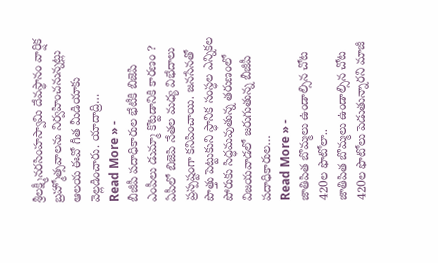శ్రీలక్ష్మీనరసింహస్వామి దేవస్థానం వార్షిక బ్రహ్మోత్సవాలను నిర్వహించనున్నట్లు ఆలయ ఈవో గీత మీడియాకు వెల్లడించారు. యాదాద్రి…
Read More » -
బీజీపీ పదాధికారుల భేటీకి బిజెపి ఎంపీలు డుమ్మా కొట్టడానికి కారణం ?
ఏపీలో బిజెపి నేతల మధ్య విభేదాలు ప్రస్పష్టంగా కనిపించాయి. జనసేనతో పొత్తు పెట్టుకుని స్ధానిక సంస్ధల ఎన్నికల పోరుకు సిద్ధమవుతున్న తరుణంలో విజయవాడలో జరుగుతున్న బీజీపీ పదాధికారుల…
Read More » -
జాతిపిత బొమ్మలు ఉండాల్సిన చోట 420ల ఫొటోలా..
జాతిపిత బొమ్మలు ఉండాల్సిన చోట 420ల ఫొటోలు పెడుతున్నారని మాజీ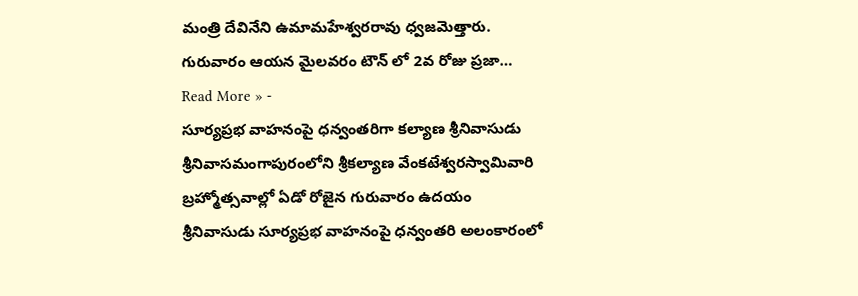మంత్రి దేవినేని ఉమామహేశ్వరరావు ధ్వజమెత్తారు. గురువారం ఆయన మైలవరం టౌన్ లో 2వ రోజు ప్రజా…
Read More » -
సూర్యప్రభ వాహనంపై ధన్వంతరిగా కల్యాణ శ్రీనివాసుడు
శ్రీనివాసమంగాపురంలోని శ్రీకల్యాణ వేంకటేశ్వరస్వామివారి బ్రహ్మోత్సవాల్లో ఏడో రోజైన గురువారం ఉదయం శ్రీనివాసుడు సూర్యప్రభ వాహనంపై ధన్వంతరి అలంకారంలో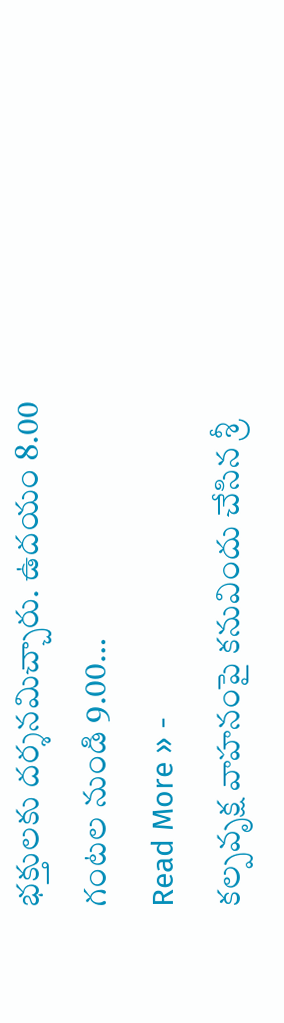భక్తులకు దర్శనమిచ్చారు. ఉదయం 8.00 గంటల నుండి 9.00…
Read More » -
కల్పవృక్ష వాహనంపై కనువిందు చేసిన శ్రీ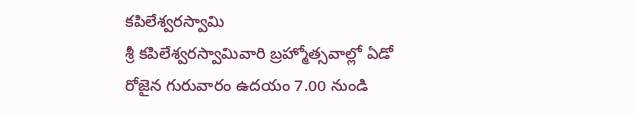కపిలేశ్వరస్వామి
శ్రీ కపిలేశ్వరస్వామివారి బ్రహ్మోత్సవాల్లో ఏడో రోజైన గురువారం ఉదయం 7.00 నుండి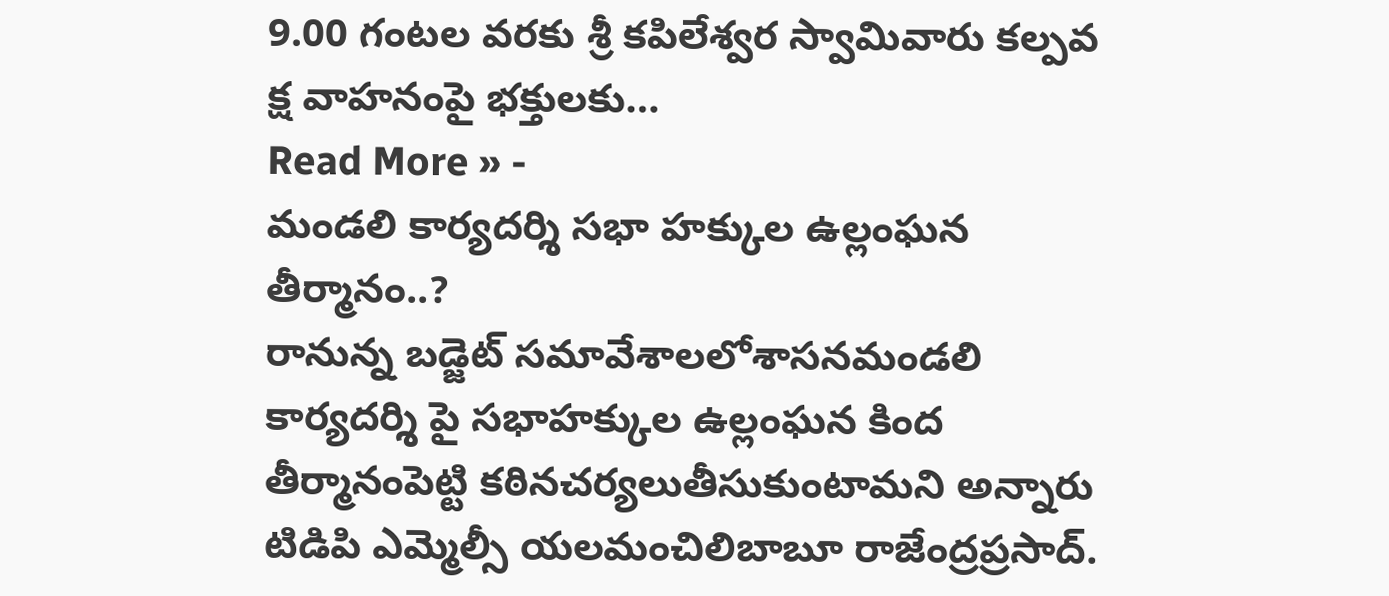9.00 గంటల వరకు శ్రీ కపిలేశ్వర స్వామివారు కల్పవ క్ష వాహనంపై భక్తులకు…
Read More » -
మండలి కార్యదర్శి సభా హక్కుల ఉల్లంఘన తీర్మానం..?
రానున్న బడ్జెట్ సమావేశాలలోశాసనమండలి కార్యదర్శి పై సభాహక్కుల ఉల్లంఘన కింద తీర్మానంపెట్టి కఠినచర్యలుతీసుకుంటామని అన్నారు టిడిపి ఎమ్మెల్సీ యలమంచిలిబాబూ రాజేంద్రప్రసాద్.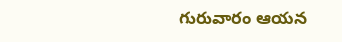గురువారం ఆయన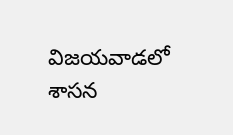విజయవాడలో శాసన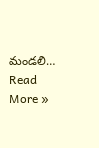మండలి…
Read More »